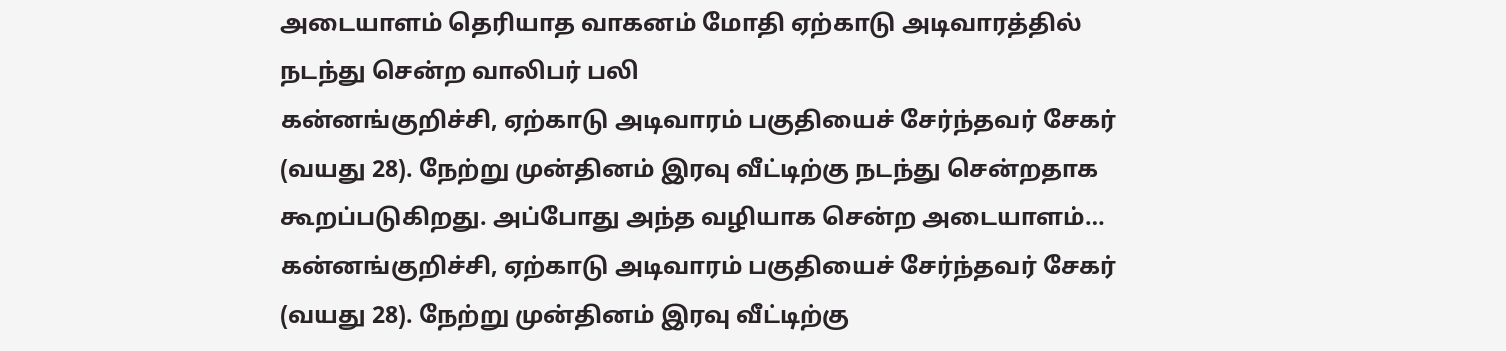அடையாளம் தெரியாத வாகனம் மோதி ஏற்காடு அடிவாரத்தில் நடந்து சென்ற வாலிபர் பலி
கன்னங்குறிச்சி, ஏற்காடு அடிவாரம் பகுதியைச் சேர்ந்தவர் சேகர் (வயது 28). நேற்று முன்தினம் இரவு வீட்டிற்கு நடந்து சென்றதாக கூறப்படுகிறது. அப்போது அந்த வழியாக சென்ற அடையாளம்…
கன்னங்குறிச்சி, ஏற்காடு அடிவாரம் பகுதியைச் சேர்ந்தவர் சேகர் (வயது 28). நேற்று முன்தினம் இரவு வீட்டிற்கு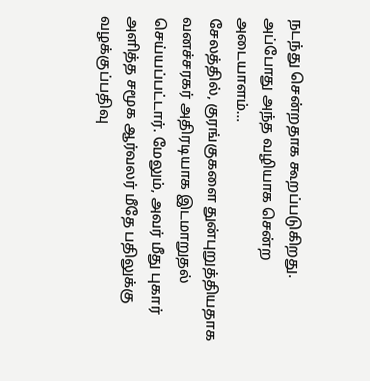நடந்து சென்றதாக கூறப்படுகிறது. அப்போது அந்த வழியாக சென்ற அடையாளம்…
சேலத்தில், குரங்குகளை துன்புறுத்தியதாக வனச்சரகர் அதிரடியாக இடமாறுதல் செய்யப்பட்டார். மேலும், அவர் மீது புகார் அளித்த சமூக ஆர்வலர் மீதே பதிலுக்கு வழக்குப்பதிவு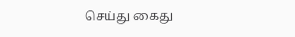செய்து கைது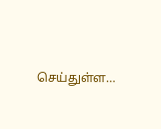செய்துள்ள…